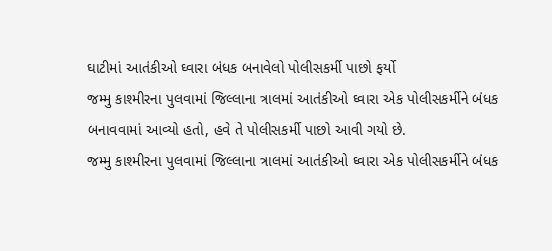ઘાટીમાં આતંકીઓ ઘ્વારા બંધક બનાવેલો પોલીસકર્મી પાછો ફર્યો
જમ્મુ કાશ્મીરના પુલવામાં જિલ્લાના ત્રાલમાં આતંકીઓ ઘ્વારા એક પોલીસકર્મીને બંધક બનાવવામાં આવ્યો હતો, હવે તે પોલીસકર્મી પાછો આવી ગયો છે.
જમ્મુ કાશ્મીરના પુલવામાં જિલ્લાના ત્રાલમાં આતંકીઓ ઘ્વારા એક પોલીસકર્મીને બંધક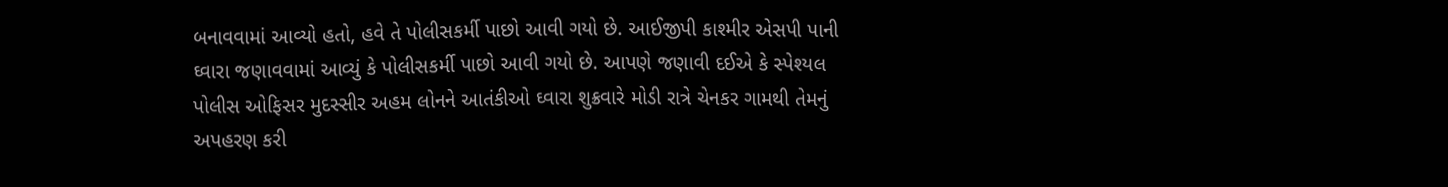બનાવવામાં આવ્યો હતો, હવે તે પોલીસકર્મી પાછો આવી ગયો છે. આઈજીપી કાશ્મીર એસપી પાની ઘ્વારા જણાવવામાં આવ્યું કે પોલીસકર્મી પાછો આવી ગયો છે. આપણે જણાવી દઈએ કે સ્પેશ્યલ પોલીસ ઓફિસર મુદસ્સીર અહમ લોનને આતંકીઓ ઘ્વારા શુક્રવારે મોડી રાત્રે ચેનકર ગામથી તેમનું અપહરણ કરી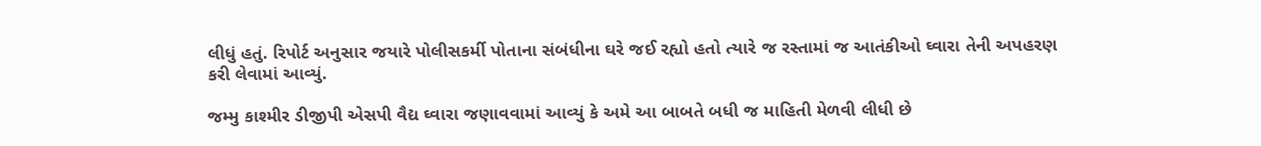લીધું હતું. રિપોર્ટ અનુસાર જયારે પોલીસકર્મી પોતાના સંબંધીના ઘરે જઈ રહ્યો હતો ત્યારે જ રસ્તામાં જ આતંકીઓ ઘ્વારા તેની અપહરણ કરી લેવામાં આવ્યું.

જમ્મુ કાશ્મીર ડીજીપી એસપી વૈદ્ય ઘ્વારા જણાવવામાં આવ્યું કે અમે આ બાબતે બધી જ માહિતી મેળવી લીધી છે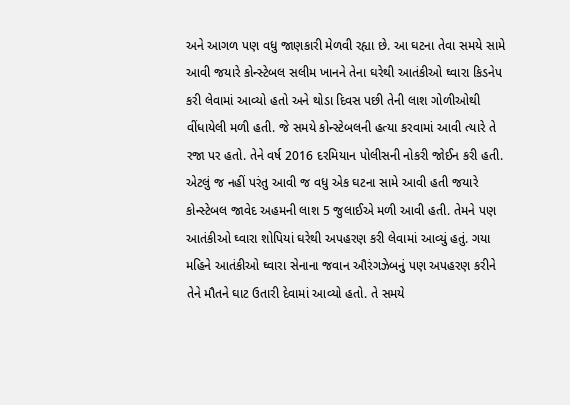અને આગળ પણ વધુ જાણકારી મેળવી રહ્યા છે. આ ઘટના તેવા સમયે સામે આવી જયારે કોન્સ્ટેબલ સલીમ ખાનને તેના ઘરેથી આતંકીઓ ઘ્વારા કિડનેપ કરી લેવામાં આવ્યો હતો અને થોડા દિવસ પછી તેની લાશ ગોળીઓથી વીંધાયેલી મળી હતી. જે સમયે કોન્સ્ટેબલની હત્યા કરવામાં આવી ત્યારે તે રજા પર હતો. તેને વર્ષ 2016 દરમિયાન પોલીસની નોકરી જોઈન કરી હતી.
એટલું જ નહીં પરંતુ આવી જ વધુ એક ઘટના સામે આવી હતી જયારે કોન્સ્ટેબલ જાવેદ અહમની લાશ 5 જુલાઈએ મળી આવી હતી. તેમને પણ આતંકીઓ ઘ્વારા શોપિયાં ઘરેથી અપહરણ કરી લેવામાં આવ્યું હતું. ગયા મહિને આતંકીઓ ઘ્વારા સેનાના જવાન ઔરંગઝેબનું પણ અપહરણ કરીને તેને મૌતને ઘાટ ઉતારી દેવામાં આવ્યો હતો. તે સમયે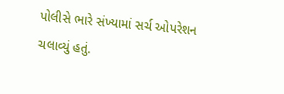પોલીસે ભારે સંખ્યામાં સર્ચ ઓપરેશન ચલાવ્યું હતું.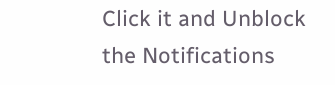Click it and Unblock the Notifications